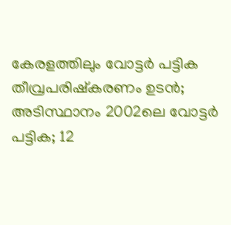കേരളത്തിലും വോട്ടര്‍ പട്ടിക തീവ്രപരിഷ്‌കരണം ഉടന്‍; അടിസ്ഥാനം 2002ലെ വോട്ടര്‍ പട്ടിക; 12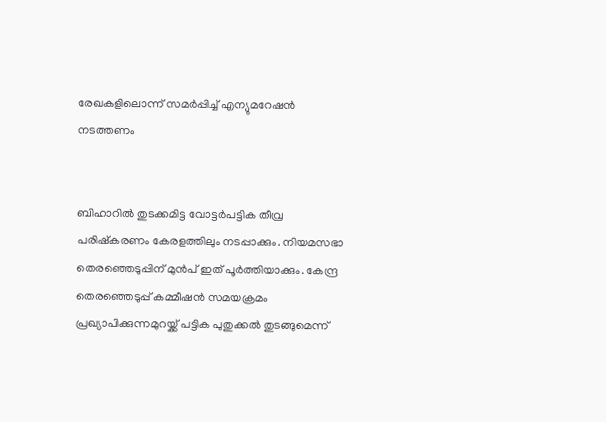രേഖകളിലൊന്ന് സമര്‍പ്പിച്ച് എന്യുമറേഷന്‍ നടത്തണം


ബിഹാറില്‍ തുടക്കമിട്ട വോട്ടര്‍പട്ടിക തീവ്ര പരിഷ്‌കരണം കേരളത്തിലും നടപ്പാക്കും. നിയമസഭാ തെരഞ്ഞെടുപ്പിന് മുന്‍പ് ഇത് പൂര്‍ത്തിയാക്കും. കേന്ദ്ര തെരഞ്ഞെടുപ്പ് കമ്മീഷന്‍ സമയക്രമം പ്രഖ്യാപിക്കുന്നമുറയ്ക്ക് പട്ടിക പുതുക്കല്‍ തുടങ്ങുമെന്ന്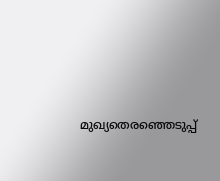മുഖ്യതെരഞ്ഞെടുപ്പ്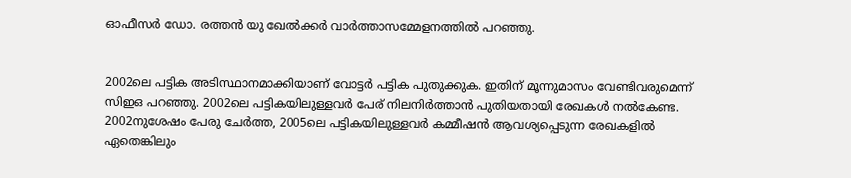ഓഫീസര്‍ ഡോ. രത്തന്‍ യു ഖേല്‍ക്കര്‍ വാര്‍ത്താസമ്മേളനത്തില്‍ പറഞ്ഞു.


2002ലെ പട്ടിക അടിസ്ഥാനമാക്കിയാണ് വോട്ടര്‍ പട്ടിക പുതുക്കുക. ഇതിന് മൂന്നുമാസം വേണ്ടിവരുമെന്ന് സിഇഒ പറഞ്ഞു. 2002ലെ പട്ടികയിലുള്ളവര്‍ പേര് നിലനിര്‍ത്താന്‍ പുതിയതായി രേഖകള്‍ നല്‍കേണ്ട. 2002നുശേഷം പേരു ചേര്‍ത്ത, 2005ലെ പട്ടികയിലുള്ളവര്‍ കമ്മീഷന്‍ ആവശ്യപ്പെടുന്ന രേഖകളില്‍ ഏതെങ്കിലും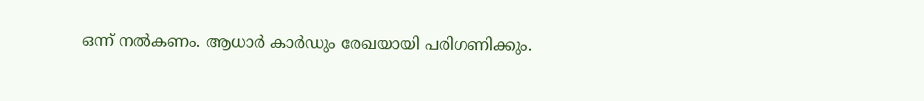ഒന്ന് നല്‍കണം. ആധാര്‍ കാര്‍ഡും രേഖയായി പരിഗണിക്കും.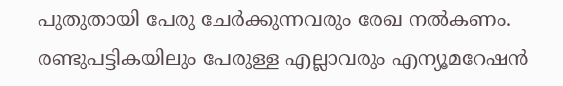പുതുതായി പേരു ചേര്‍ക്കുന്നവരും രേഖ നല്‍കണം. രണ്ടുപട്ടികയിലും പേരുള്ള എല്ലാവരും എന്യൂമറേഷന്‍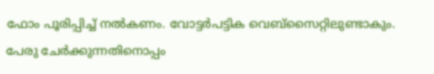ഫോം പൂരിപ്പിച്ച് നല്‍കണം. വോട്ടര്‍പട്ടിക വെബ്‌സൈറ്റിലുണ്ടാകും. പേരു ചേര്‍ക്കുന്നതിനൊപ്പം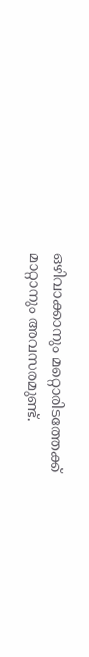ഒഴിവാക്കാനും മറ്റൊരിടത്തേക്ക് മാറ്റാനും അവസരമുണ്ട്.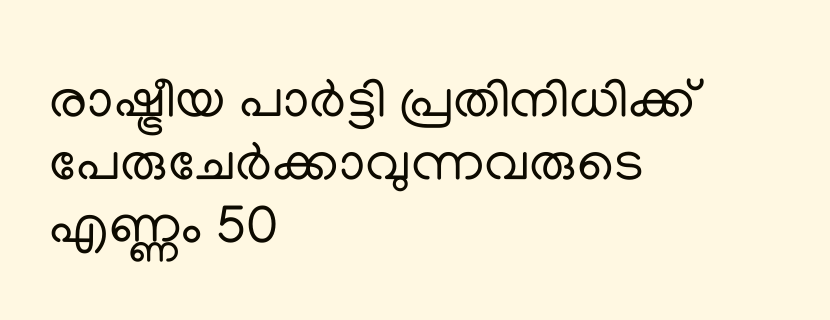രാഷ്ട്രീയ പാര്‍ട്ടി പ്രതിനിധിക്ക് പേരുചേര്‍ക്കാവുന്നവരുടെ എണ്ണം 50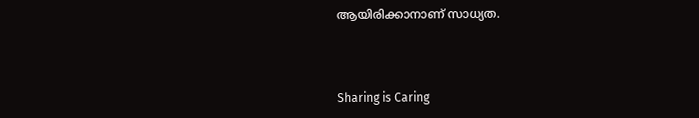ആയിരിക്കാനാണ് സാധ്യത.



Sharing is Caring